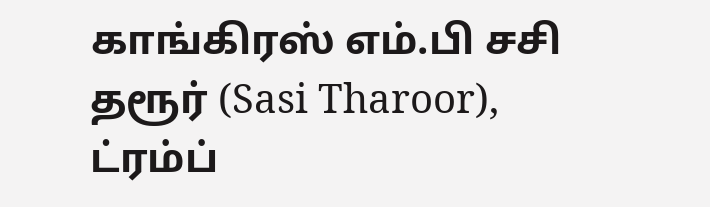காங்கிரஸ் எம்.பி சசி தரூர் (Sasi Tharoor), ட்ரம்ப்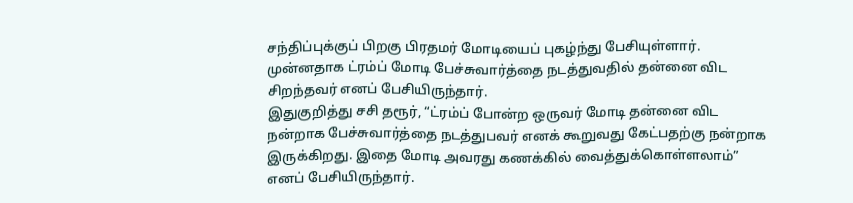சந்திப்புக்குப் பிறகு பிரதமர் மோடியைப் புகழ்ந்து பேசியுள்ளார். முன்னதாக ட்ரம்ப் மோடி பேச்சுவார்த்தை நடத்துவதில் தன்னை விட சிறந்தவர் எனப் பேசியிருந்தார்.
இதுகுறித்து சசி தரூர், “ட்ரம்ப் போன்ற ஒருவர் மோடி தன்னை விட நன்றாக பேச்சுவார்த்தை நடத்துபவர் எனக் கூறுவது கேட்பதற்கு நன்றாக இருக்கிறது. இதை மோடி அவரது கணக்கில் வைத்துக்கொள்ளலாம்” எனப் பேசியிருந்தார்.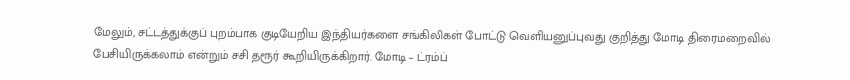மேலும், சட்டத்துக்குப் புறம்பாக குடியேறிய இந்தியர்களை சங்கிலிகள் போட்டு வெளியனுப்புவது குறித்து மோடி திரைமறைவில் பேசியிருக்கலாம் என்றும் சசி தரூர் கூறியிருக்கிறார். மோடி – ட்ரம்ப்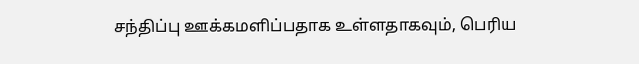சந்திப்பு ஊக்கமளிப்பதாக உள்ளதாகவும், பெரிய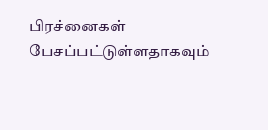பிரச்னைகள் பேசப்பட்டுள்ளதாகவும்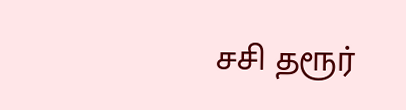சசி தரூர்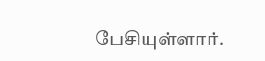பேசியுள்ளார்.